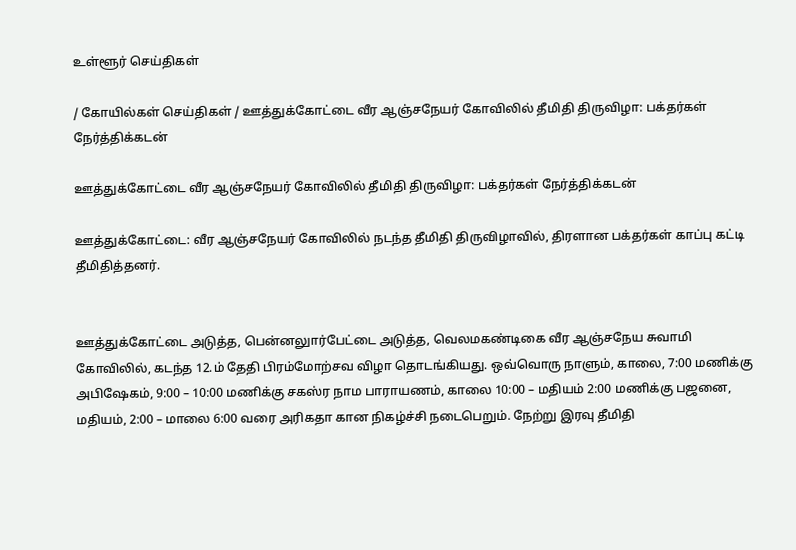உள்ளூர் செய்திகள்

/ கோயில்கள் செய்திகள் / ஊத்துக்கோட்டை வீர ஆஞ்சநேயர் கோவிலில் தீமிதி திருவிழா: பக்தர்கள் நேர்த்திக்கடன்

ஊத்துக்கோட்டை வீர ஆஞ்சநேயர் கோவிலில் தீமிதி திருவிழா: பக்தர்கள் நேர்த்திக்கடன்

ஊத்துக்கோட்டை: வீர ஆஞ்சநேயர் கோவிலில் நடந்த தீமிதி திருவிழாவில், திரளான பக்தர்கள் காப்பு கட்டி தீமிதித்தனர்.


ஊத்துக்கோட்டை அடுத்த, பென்னலுார்பேட்டை அடுத்த, வெலமகண்டிகை வீர ஆஞ்சநேய சுவாமி கோவிலில், கடந்த 12.ம் தேதி பிரம்மோற்சவ விழா தொடங்கியது. ஒவ்வொரு நாளும், காலை, 7:00 மணிக்கு அபிஷேகம், 9:00 – 10:00 மணிக்கு சகஸ்ர நாம பாராயணம், காலை 10:00 – மதியம் 2:00 மணிக்கு பஜனை, மதியம், 2:00 – மாலை 6:00 வரை அரிகதா கான நிகழ்ச்சி நடைபெறும். நேற்று இரவு தீமிதி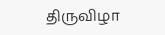திருவிழா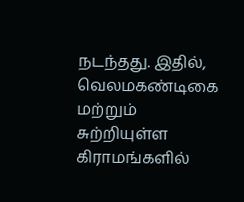நடந்தது. இதில், வெலமகண்டிகை மற்றும் சுற்றியுள்ள கிராமங்களில்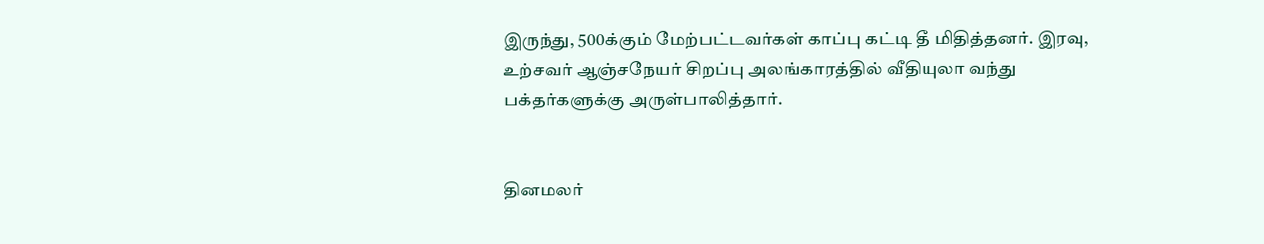இருந்து, 500க்கும் மேற்பட்டவர்கள் காப்பு கட்டி தீ மிதித்தனர். இரவு, உற்சவர் ஆஞ்சநேயர் சிறப்பு அலங்காரத்தில் வீதியுலா வந்து பக்தர்களுக்கு அருள்பாலித்தார்.


தினமலர்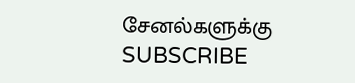சேனல்களுக்கு SUBSCRIBE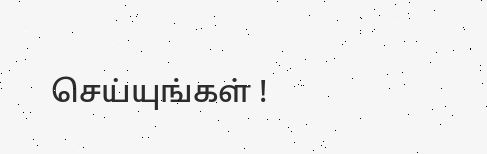செய்யுங்கள் !